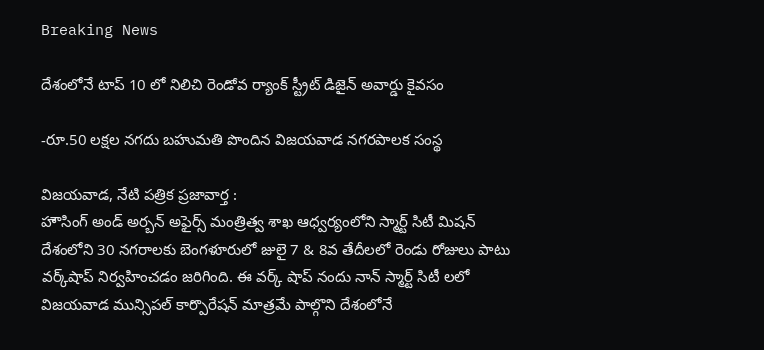Breaking News

దేశంలోనే టాప్ 10 లో నిలిచి రెండోవ ర్యాంక్ స్ట్రీట్ డిజైన్ అవార్డు కైవసం

-రూ.50 లక్షల నగదు బహుమతి పొందిన విజయవాడ నగరపాలక సంస్థ

విజయవాడ, నేటి పత్రిక ప్రజావార్త :
హౌసింగ్ అండ్ అర్బన్ అఫైర్స్ మంత్రిత్వ శాఖ ఆధ్వర్యంలోని స్మార్ట్ సిటీ మిషన్ దేశంలోని 30 నగరాలకు బెంగళూరులో జులై 7 & 8వ తేదీలలో రెండు రోజులు పాటు వర్క్‌షాప్‌ నిర్వహించడం జరిగింది. ఈ వర్క్ షాప్ నందు నాన్ స్మార్ట్ సిటీ లలో విజయవాడ మున్సిపల్ కార్పొరేషన్ మాత్రమే పాల్గొని దేశంలోనే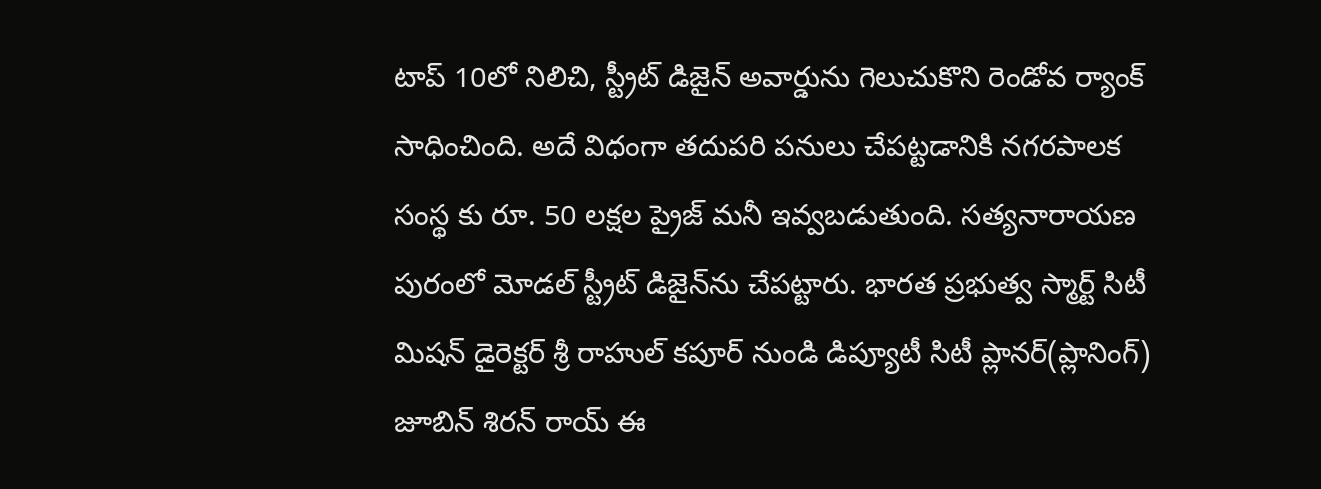టాప్ 10లో నిలిచి, స్ట్రీట్ డిజైన్ అవార్డును గెలుచుకొని రెండోవ ర్యాంక్ సాధించింది. అదే విధంగా తదుపరి పనులు చేపట్టడానికి నగరపాలక సంస్థ కు రూ. 50 లక్షల ప్రైజ్ మనీ ఇవ్వబడుతుంది. సత్యనారాయణ పురంలో మోడల్ స్ట్రీట్ డిజైన్‌ను చేపట్టారు. భారత ప్రభుత్వ స్మార్ట్ సిటీ మిషన్ డైరెక్టర్ శ్రీ రాహుల్ కపూర్ నుండి డిప్యూటీ సిటీ ప్లానర్(ప్లానింగ్) జూబిన్ శిరన్ రాయ్ ఈ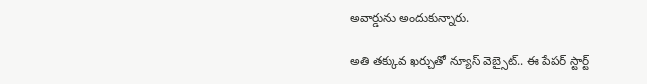అవార్డును అందుకున్నారు.

అతి తక్కువ ఖర్చుతో న్యూస్ వెబ్సైట్.. ఈ పేపర్ స్టార్ట్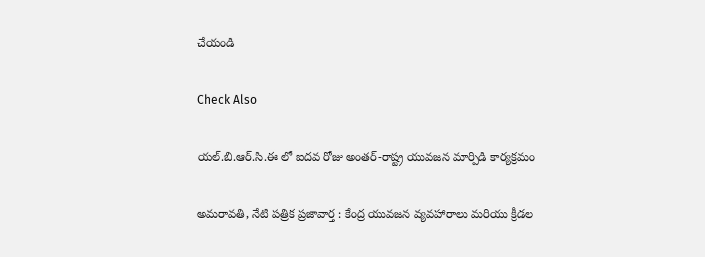చేయండి

Check Also

యల్.బి.ఆర్.సి.ఈ లో ఐదవ రోజు అంతర్-రాష్ట్ర యువజన మార్పిడి కార్యక్రమం

అమరావతి, నేటి పత్రిక ప్రజావార్త : కేంద్ర యువజన వ్యవహారాలు మరియు క్రీడల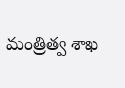మంత్రిత్వ శాఖ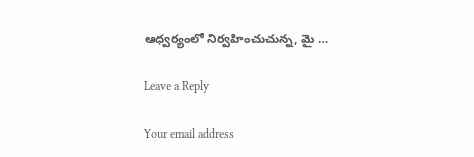ఆధ్వర్యంలో నిర్వహించుచున్న, మై …

Leave a Reply

Your email address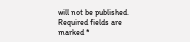will not be published. Required fields are marked *